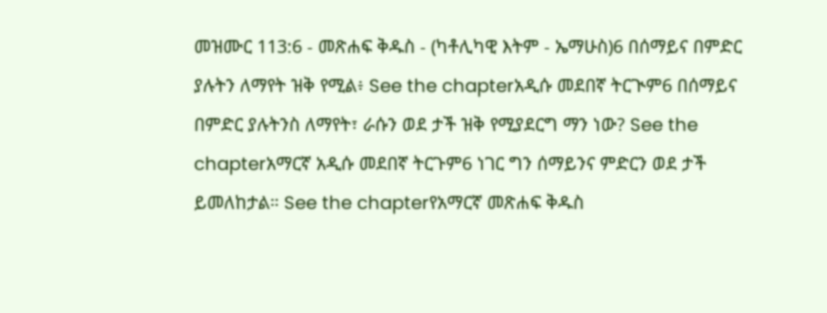መዝሙር 113:6 - መጽሐፍ ቅዱስ - (ካቶሊካዊ እትም - ኤማሁስ)6 በሰማይና በምድር ያሉትን ለማየት ዝቅ የሚል፥ See the chapterአዲሱ መደበኛ ትርጒም6 በሰማይና በምድር ያሉትንስ ለማየት፣ ራሱን ወደ ታች ዝቅ የሚያደርግ ማን ነው? See the chapterአማርኛ አዲሱ መደበኛ ትርጉም6 ነገር ግን ሰማይንና ምድርን ወደ ታች ይመለከታል። See the chapterየአማርኛ መጽሐፍ ቅዱስ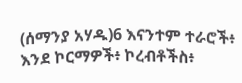(ሰማንያ አሃዱ)6 እናንተም ተራሮች፥ እንደ ኮርማዎች፥ ኮረብቶችስ፥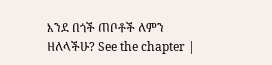እንደ በጎች ጠቦቶች ለምን ዘለላችሁ? See the chapter |